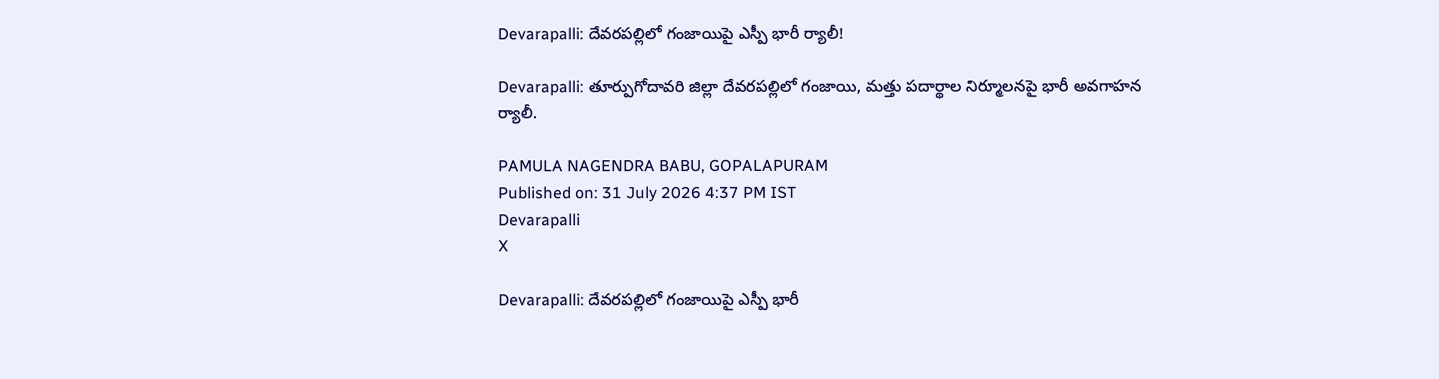Devarapalli: దేవరపల్లిలో గంజాయిపై ఎస్పీ భారీ ర్యాలీ!

Devarapalli: తూర్పుగోదావరి జిల్లా దేవరపల్లిలో గంజాయి, మత్తు పదార్థాల నిర్మూలనపై భారీ అవగాహన ర్యాలీ.

PAMULA NAGENDRA BABU, GOPALAPURAM
Published on: 31 July 2026 4:37 PM IST
Devarapalli
X

Devarapalli: దేవరపల్లిలో గంజాయిపై ఎస్పీ భారీ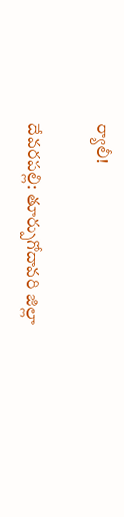ర్యాలీ!

దేవరపల్లి: తూర్పుగోదావరి జిల్లా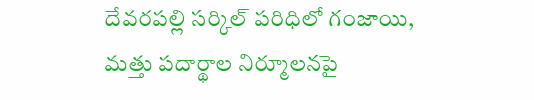దేవరపల్లి సర్కిల్ పరిధిలో గంజాయి, మత్తు పదార్థాల నిర్మూలనపై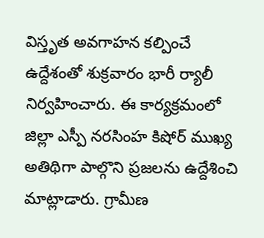విస్తృత అవగాహన కల్పించే ఉద్దేశంతో శుక్రవారం భారీ ర్యాలీ నిర్వహించారు. ఈ కార్యక్రమంలో జిల్లా ఎస్పీ నరసింహ కిషోర్ ముఖ్య అతిథిగా పాల్గొని ప్రజలను ఉద్దేశించి మాట్లాడారు. గ్రామీణ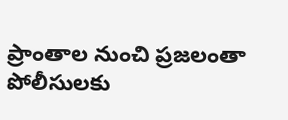ప్రాంతాల నుంచి ప్రజలంతా పోలీసులకు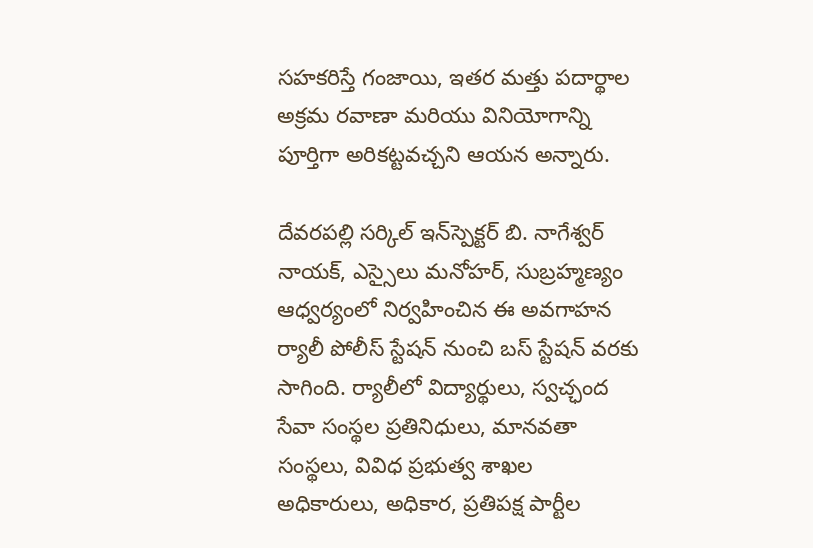సహకరిస్తే గంజాయి, ఇతర మత్తు పదార్థాల అక్రమ రవాణా మరియు వినియోగాన్ని పూర్తిగా అరికట్టవచ్చని ఆయన అన్నారు.

దేవరపల్లి సర్కిల్ ఇన్‌స్పెక్టర్ బి. నాగేశ్వర్ నాయక్, ఎస్సైలు మనోహర్, సుబ్రహ్మణ్యం ఆధ్వర్యంలో నిర్వహించిన ఈ అవగాహన ర్యాలీ పోలీస్ స్టేషన్ నుంచి బస్ స్టేషన్ వరకు సాగింది. ర్యాలీలో విద్యార్థులు, స్వచ్ఛంద సేవా సంస్థల ప్రతినిధులు, మానవతా సంస్థలు, వివిధ ప్రభుత్వ శాఖల అధికారులు, అధికార, ప్రతిపక్ష పార్టీల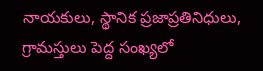నాయకులు, స్థానిక ప్రజాప్రతినిధులు, గ్రామస్తులు పెద్ద సంఖ్యలో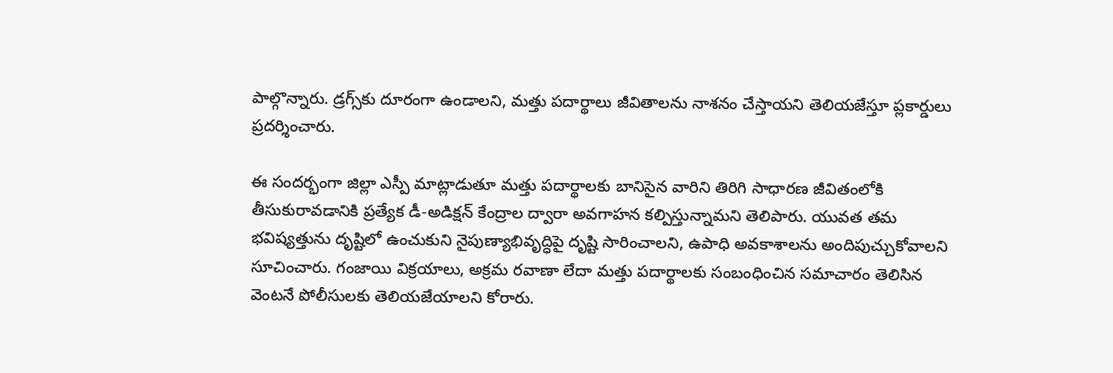పాల్గొన్నారు. డ్రగ్స్‌కు దూరంగా ఉండాలని, మత్తు పదార్థాలు జీవితాలను నాశనం చేస్తాయని తెలియజేస్తూ ప్లకార్డులు ప్రదర్శించారు.

ఈ సందర్భంగా జిల్లా ఎస్పీ మాట్లాడుతూ మత్తు పదార్థాలకు బానిసైన వారిని తిరిగి సాధారణ జీవితంలోకి తీసుకురావడానికి ప్రత్యేక డీ-అడిక్షన్ కేంద్రాల ద్వారా అవగాహన కల్పిస్తున్నామని తెలిపారు. యువత తమ భవిష్యత్తును దృష్టిలో ఉంచుకుని నైపుణ్యాభివృద్ధిపై దృష్టి సారించాలని, ఉపాధి అవకాశాలను అందిపుచ్చుకోవాలని సూచించారు. గంజాయి విక్రయాలు, అక్రమ రవాణా లేదా మత్తు పదార్థాలకు సంబంధించిన సమాచారం తెలిసిన వెంటనే పోలీసులకు తెలియజేయాలని కోరారు.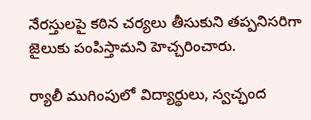నేరస్తులపై కఠిన చర్యలు తీసుకుని తప్పనిసరిగా జైలుకు పంపిస్తామని హెచ్చరించారు.

ర్యాలీ ముగింపులో విద్యార్థులు, స్వచ్ఛంద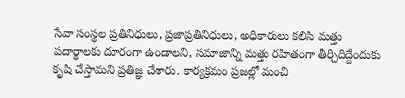సేవా సంస్థల ప్రతినిధులు, ప్రజాప్రతినిధులు, అధికారులు కలిసి మత్తు పదార్థాలకు దూరంగా ఉండాలని, సమాజాన్ని మత్తు రహితంగా తీర్చిదిద్దేందుకు కృషి చేస్తామని ప్రతిజ్ఞ చేశారు. కార్యక్రమం ప్రజల్లో మంచి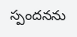స్పందనను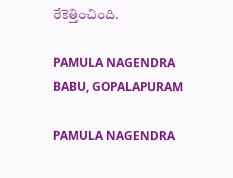రేకెత్తించింది.

PAMULA NAGENDRA BABU, GOPALAPURAM

PAMULA NAGENDRA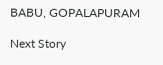BABU, GOPALAPURAM

Next Story